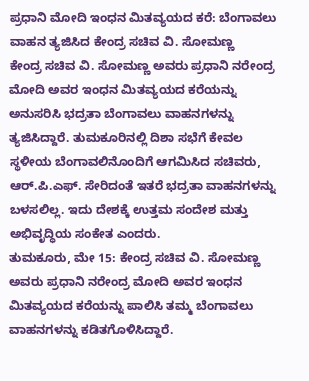ಪ್ರಧಾನಿ ಮೋದಿ ಇಂಧನ ಮಿತವ್ಯಯದ ಕರೆ: ಬೆಂಗಾವಲು ವಾಹನ ತ್ಯಜಿಸಿದ ಕೇಂದ್ರ ಸಚಿವ ವಿ. ಸೋಮಣ್ಣ
ಕೇಂದ್ರ ಸಚಿವ ವಿ. ಸೋಮಣ್ಣ ಅವರು ಪ್ರಧಾನಿ ನರೇಂದ್ರ ಮೋದಿ ಅವರ ಇಂಧನ ಮಿತವ್ಯಯದ ಕರೆಯನ್ನು ಅನುಸರಿಸಿ ಭದ್ರತಾ ಬೆಂಗಾವಲು ವಾಹನಗಳನ್ನು ತ್ಯಜಿಸಿದ್ದಾರೆ. ತುಮಕೂರಿನಲ್ಲಿ ದಿಶಾ ಸಭೆಗೆ ಕೇವಲ ಸ್ಥಳೀಯ ಬೆಂಗಾವಲಿನೊಂದಿಗೆ ಆಗಮಿಸಿದ ಸಚಿವರು, ಆರ್.ಪಿ.ಎಫ್. ಸೇರಿದಂತೆ ಇತರೆ ಭದ್ರತಾ ವಾಹನಗಳನ್ನು ಬಳಸಲಿಲ್ಲ. ಇದು ದೇಶಕ್ಕೆ ಉತ್ತಮ ಸಂದೇಶ ಮತ್ತು ಅಭಿವೃದ್ಧಿಯ ಸಂಕೇತ ಎಂದರು.
ತುಮಕೂರು, ಮೇ 15: ಕೇಂದ್ರ ಸಚಿವ ವಿ. ಸೋಮಣ್ಣ ಅವರು ಪ್ರಧಾನಿ ನರೇಂದ್ರ ಮೋದಿ ಅವರ ಇಂಧನ ಮಿತವ್ಯಯದ ಕರೆಯನ್ನು ಪಾಲಿಸಿ ತಮ್ಮ ಬೆಂಗಾವಲು ವಾಹನಗಳನ್ನು ಕಡಿತಗೊಳಿಸಿದ್ದಾರೆ.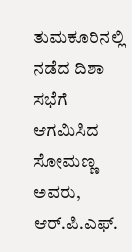ತುಮಕೂರಿನಲ್ಲಿ ನಡೆದ ದಿಶಾ ಸಭೆಗೆ ಆಗಮಿಸಿದ ಸೋಮಣ್ಣ ಅವರು, ಆರ್.ಪಿ.ಎಫ್.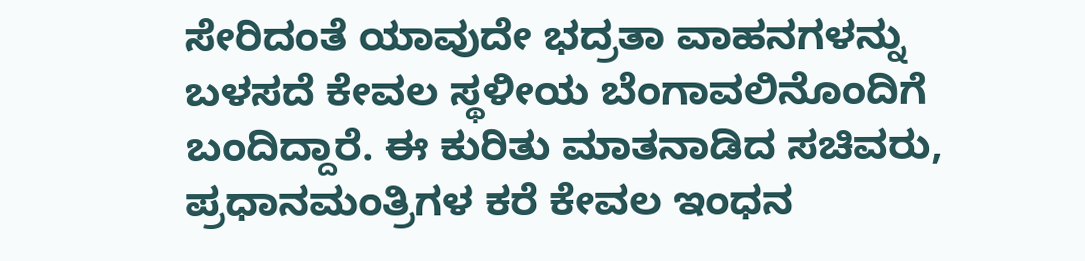ಸೇರಿದಂತೆ ಯಾವುದೇ ಭದ್ರತಾ ವಾಹನಗಳನ್ನು ಬಳಸದೆ ಕೇವಲ ಸ್ಥಳೀಯ ಬೆಂಗಾವಲಿನೊಂದಿಗೆ ಬಂದಿದ್ದಾರೆ. ಈ ಕುರಿತು ಮಾತನಾಡಿದ ಸಚಿವರು, ಪ್ರಧಾನಮಂತ್ರಿಗಳ ಕರೆ ಕೇವಲ ಇಂಧನ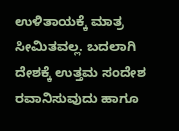ಉಳಿತಾಯಕ್ಕೆ ಮಾತ್ರ ಸೀಮಿತವಲ್ಲ. ಬದಲಾಗಿ ದೇಶಕ್ಕೆ ಉತ್ತಮ ಸಂದೇಶ ರವಾನಿಸುವುದು ಹಾಗೂ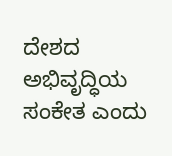ದೇಶದ ಅಭಿವೃದ್ಧಿಯ ಸಂಕೇತ ಎಂದು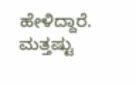ಹೇಳಿದ್ದಾರೆ.
ಮತ್ತಷ್ಟು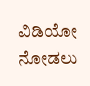ವಿಡಿಯೋ ನೋಡಲು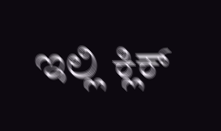ಇಲ್ಲಿ ಕ್ಲಿಕ್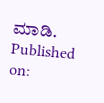ಮಾಡಿ.
Published on: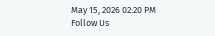May 15, 2026 02:20 PM
Follow Us